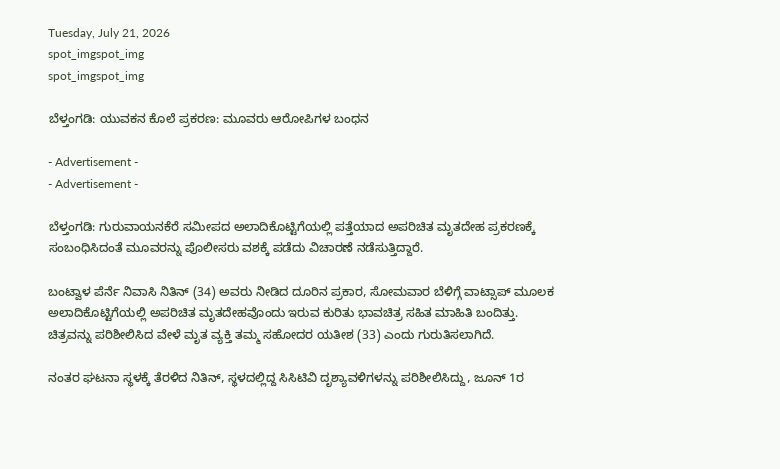Tuesday, July 21, 2026
spot_imgspot_img
spot_imgspot_img

ಬೆಳ್ತಂಗಡಿ: ಯುವಕನ ಕೊಲೆ ಪ್ರಕರಣ: ಮೂವರು ಆರೋಪಿಗಳ ಬಂಧನ

- Advertisement -
- Advertisement -

ಬೆಳ್ತಂಗಡಿ: ಗುರುವಾಯನಕೆರೆ ಸಮೀಪದ ಅಲಾದಿಕೊಟ್ಟಿಗೆಯಲ್ಲಿ ಪತ್ತೆಯಾದ ಅಪರಿಚಿತ ಮೃತದೇಹ ಪ್ರಕರಣಕ್ಕೆ ಸಂಬಂಧಿಸಿದಂತೆ ಮೂವರನ್ನು ಪೊಲೀಸರು ವಶಕ್ಕೆ ಪಡೆದು ವಿಚಾರಣೆ ನಡೆಸುತ್ತಿದ್ದಾರೆ.

ಬಂಟ್ವಾಳ ಪೆರ್ನೆ ನಿವಾಸಿ ನಿತಿನ್ (34) ಅವರು ನೀಡಿದ ದೂರಿನ ಪ್ರಕಾರ, ಸೋಮವಾರ ಬೆಳಿಗ್ಗೆ ವಾಟ್ಸಾಪ್ ಮೂಲಕ ಅಲಾದಿಕೊಟ್ಟಿಗೆಯಲ್ಲಿ ಅಪರಿಚಿತ ಮೃತದೇಹವೊಂದು ಇರುವ ಕುರಿತು ಭಾವಚಿತ್ರ ಸಹಿತ ಮಾಹಿತಿ ಬಂದಿತ್ತು. ಚಿತ್ರವನ್ನು ಪರಿಶೀಲಿಸಿದ ವೇಳೆ ಮೃತ ವ್ಯಕ್ತಿ ತಮ್ಮ ಸಹೋದರ ಯತೀಶ (33) ಎಂದು ಗುರುತಿಸಲಾಗಿದೆ.

ನಂತರ ಘಟನಾ ಸ್ಥಳಕ್ಕೆ ತೆರಳಿದ ನಿತಿನ್, ಸ್ಥಳದಲ್ಲಿದ್ದ ಸಿಸಿಟಿವಿ ದೃಶ್ಯಾವಳಿಗಳನ್ನು ಪರಿಶೀಲಿಸಿದ್ದು, ಜೂನ್ 1ರ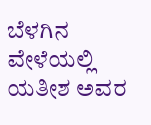ಬೆಳಗಿನ ವೇಳೆಯಲ್ಲಿ ಯತೀಶ ಅವರ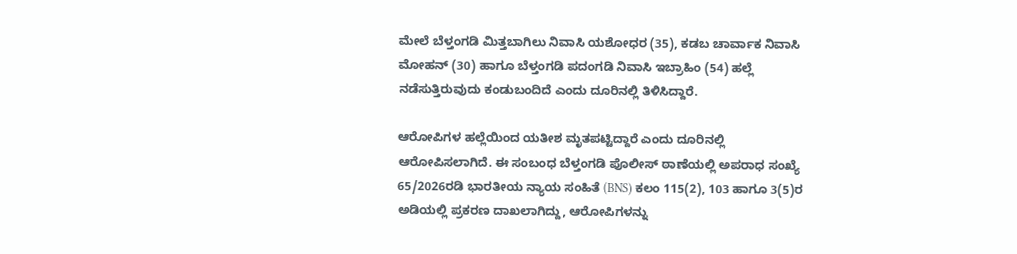ಮೇಲೆ ಬೆಳ್ತಂಗಡಿ ಮಿತ್ತಬಾಗಿಲು ನಿವಾಸಿ ಯಶೋಧರ (35), ಕಡಬ ಚಾರ್ವಾಕ ನಿವಾಸಿ ಮೋಹನ್ (30) ಹಾಗೂ ಬೆಳ್ತಂಗಡಿ ಪದಂಗಡಿ ನಿವಾಸಿ ಇಬ್ರಾಹಿಂ (54) ಹಲ್ಲೆ ನಡೆಸುತ್ತಿರುವುದು ಕಂಡುಬಂದಿದೆ ಎಂದು ದೂರಿನಲ್ಲಿ ತಿಳಿಸಿದ್ದಾರೆ.

ಆರೋಪಿಗಳ ಹಲ್ಲೆಯಿಂದ ಯತೀಶ ಮೃತಪಟ್ಟಿದ್ದಾರೆ ಎಂದು ದೂರಿನಲ್ಲಿ ಆರೋಪಿಸಲಾಗಿದೆ. ಈ ಸಂಬಂಧ ಬೆಳ್ತಂಗಡಿ ಪೊಲೀಸ್ ಠಾಣೆಯಲ್ಲಿ ಅಪರಾಧ ಸಂಖ್ಯೆ 65/2026ರಡಿ ಭಾರತೀಯ ನ್ಯಾಯ ಸಂಹಿತೆ (BNS) ಕಲಂ 115(2), 103 ಹಾಗೂ 3(5)ರ ಅಡಿಯಲ್ಲಿ ಪ್ರಕರಣ ದಾಖಲಾಗಿದ್ದು, ಆರೋಪಿಗಳನ್ನು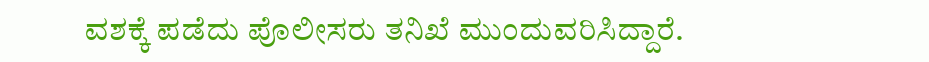ವಶಕ್ಕೆ ಪಡೆದು ಪೊಲೀಸರು ತನಿಖೆ ಮುಂದುವರಿಸಿದ್ದಾರೆ.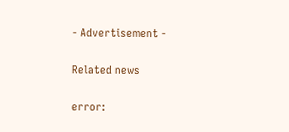- Advertisement -

Related news

error: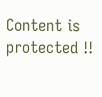Content is protected !!